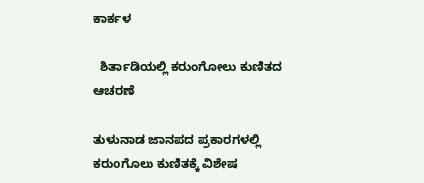ಕಾರ್ಕಳ

  ಶಿರ್ತಾಡಿಯಲ್ಲಿ ಕರುಂಗೋಲು ಕುಣಿತದ ಆಚರಣೆ

ತುಳುನಾಡ ಜಾನಪದ ಪ್ರಕಾರಗಳಲ್ಲಿ ಕರುoಗೊಲು ಕುಣಿತಕ್ಕೆ ವಿಶೇಷ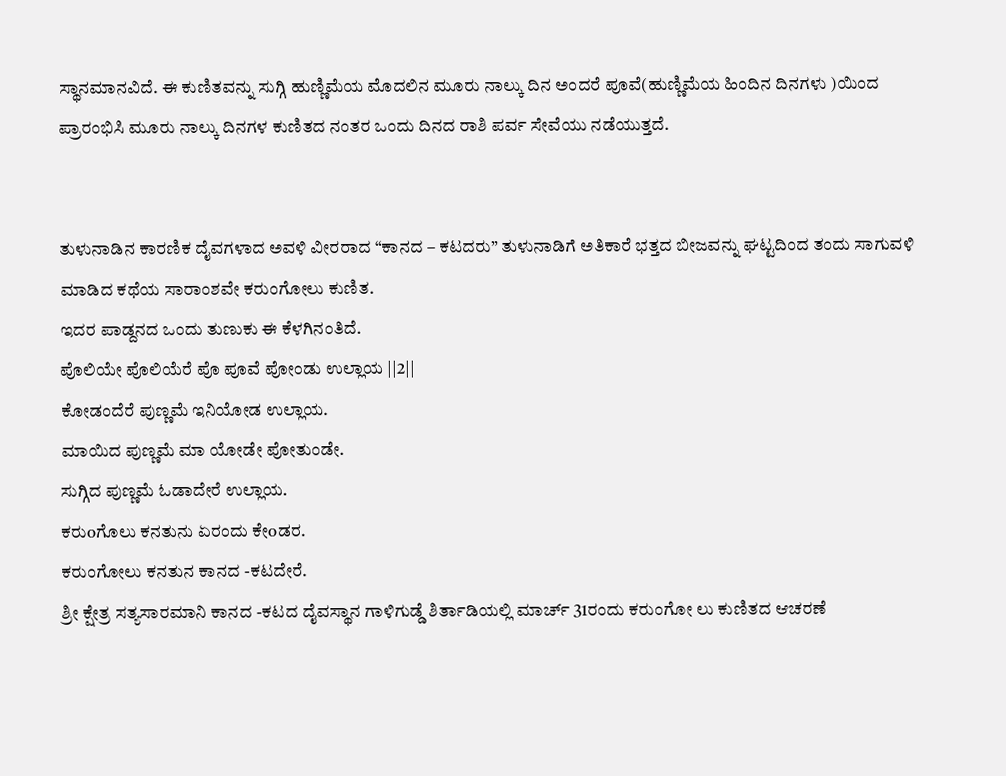ಸ್ಥಾನಮಾನವಿದೆ. ಈ ಕುಣಿತವನ್ನು ಸುಗ್ಗಿ ಹುಣ್ಣಿಮೆಯ ಮೊದಲಿನ ಮೂರು ನಾಲ್ಕು ದಿನ ಅಂದರೆ ಪೂವೆ(ಹುಣ್ಣಿಮೆಯ ಹಿಂದಿನ ದಿನಗಳು )ಯಿಂದ ಪ್ರಾರಂಭಿಸಿ ಮೂರು ನಾಲ್ಕು ದಿನಗಳ ಕುಣಿತದ ನಂತರ ಒಂದು ದಿನದ ರಾಶಿ ಪರ್ವ ಸೇವೆಯು ನಡೆಯುತ್ತದೆ.


ತುಳುನಾಡಿನ ಕಾರಣಿಕ ದೈವಗಳಾದ ಅವಳಿ ವೀರರಾದ “ಕಾನದ – ಕಟದರು” ತುಳುನಾಡಿಗೆ ಅತಿಕಾರೆ ಭತ್ತದ ಬೀಜವನ್ನು ಘಟ್ಟದಿಂದ ತಂದು ಸಾಗುವಳಿ ಮಾಡಿದ ಕಥೆಯ ಸಾರಾಂಶವೇ ಕರುಂಗೋಲು ಕುಣಿತ.
ಇದರ ಪಾಡ್ದನದ ಒಂದು ತುಣುಕು ಈ ಕೆಳಗಿನಂತಿದೆ.
ಪೊಲಿಯೇ ಪೊಲಿಯೆರೆ ಪೊ ಪೂವೆ ಪೋಂಡು ಉಲ್ಲಾಯ ||2||
ಕೋಡಂದೆರೆ ಪುಣ್ಣಮೆ ಇನಿಯೋಡ ಉಲ್ಲಾಯ.
ಮಾಯಿದ ಪುಣ್ಣಮೆ ಮಾ ಯೋಡೇ ಪೋತುಂಡೇ.
ಸುಗ್ಗಿದ ಪುಣ್ಣಮೆ ಓಡಾದೇರೆ ಉಲ್ಲಾಯ.
ಕರುoಗೊಲು ಕನತುನು ಏರಂದು ಕೇoಡರ.
ಕರುಂಗೋಲು ಕನತುನ ಕಾನದ -ಕಟದೇರೆ.
ಶ್ರೀ ಕ್ಷೇತ್ರ ಸತ್ಯಸಾರಮಾನಿ ಕಾನದ -ಕಟದ ದೈವಸ್ಥಾನ ಗಾಳಿಗುಡ್ಡೆ ಶಿರ್ತಾಡಿಯಲ್ಲಿ ಮಾರ್ಚ್ 31ರಂದು ಕರುಂಗೋ ಲು ಕುಣಿತದ ಆಚರಣೆ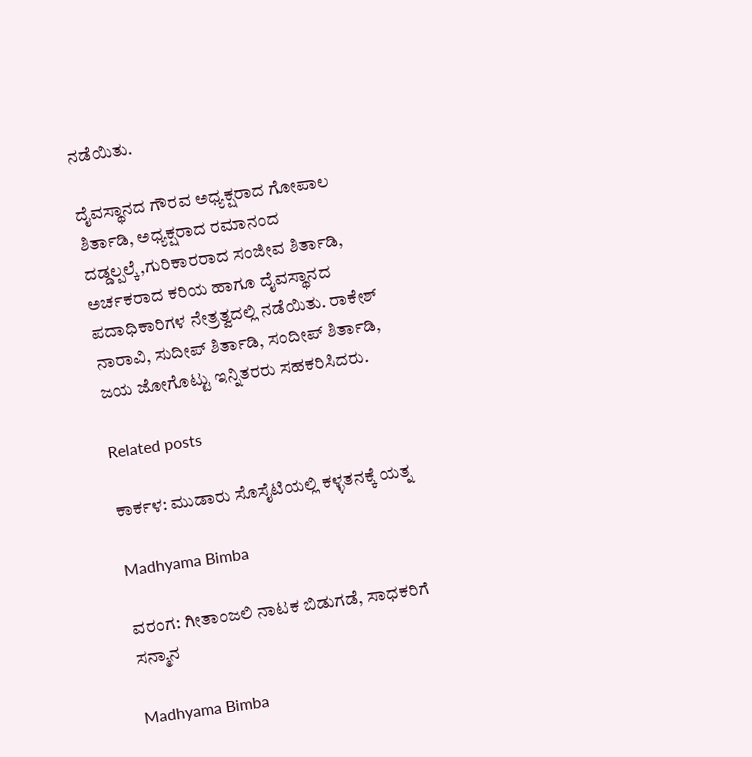ನಡೆಯಿತು.

ದೈವಸ್ಥಾನದ ಗೌರವ ಅಧ್ಯಕ್ಷರಾದ ಗೋಪಾಲ ಶಿರ್ತಾಡಿ, ಅಧ್ಯಕ್ಷರಾದ ರಮಾನಂದ ದಡ್ಡಲ್ಪಲ್ಕೆ,ಗುರಿಕಾರರಾದ ಸಂಜೀವ ಶಿರ್ತಾಡಿ, ಅರ್ಚಕರಾದ ಕರಿಯ ಹಾಗೂ ದೈವಸ್ಥಾನದ ಪದಾಧಿಕಾರಿಗಳ ನೇತ್ರತ್ವದಲ್ಲಿ ನಡೆಯಿತು. ರಾಕೇಶ್ ನಾರಾವಿ, ಸುದೀಪ್ ಶಿರ್ತಾಡಿ, ಸಂದೀಪ್ ಶಿರ್ತಾಡಿ, ಜಯ ಜೋಗೊಟ್ಟು ಇನ್ನಿತರರು ಸಹಕರಿಸಿದರು.

Related posts

ಕಾರ್ಕಳ: ಮುಡಾರು ಸೊಸೈಟಿಯಲ್ಲಿ ಕಳ್ಳತನಕ್ಕೆ ಯತ್ನ

Madhyama Bimba

ವರಂಗ: ಗೀತಾಂಜಲಿ ನಾಟಕ ಬಿಡುಗಡೆ, ಸಾಧಕರಿಗೆ ಸನ್ಮಾನ

Madhyama Bimba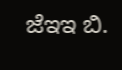ಜೆಇಇ ಬಿ.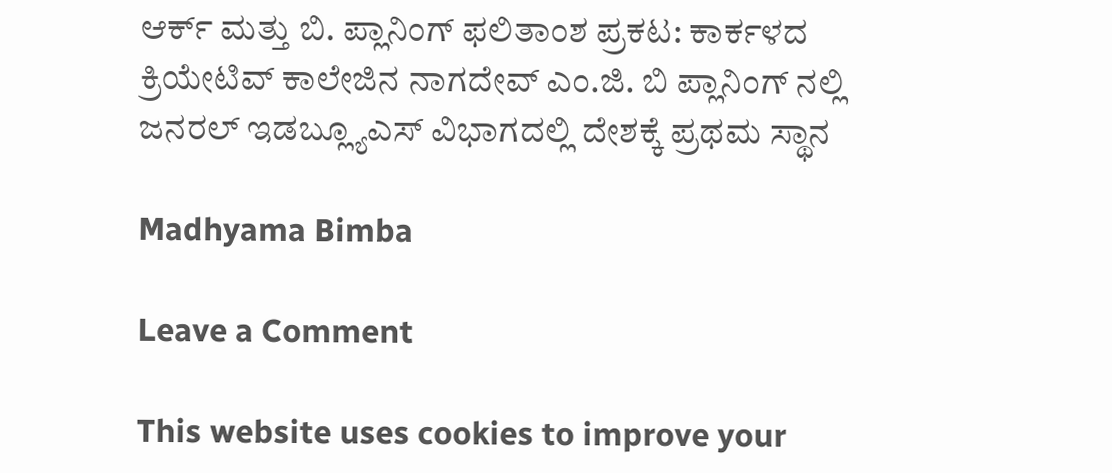ಆರ್ಕ್ ಮತ್ತು ಬಿ. ಪ್ಲಾನಿಂಗ್ ಫಲಿತಾಂಶ ಪ್ರಕಟ: ಕಾರ್ಕಳದ ಕ್ರಿಯೇಟಿವ್ ಕಾಲೇಜಿನ ನಾಗದೇವ್ ಎಂ.ಜಿ. ಬಿ ಪ್ಲಾನಿಂಗ್ ನಲ್ಲಿ ಜನರಲ್ ಇಡಬ್ಲ್ಯೂಎಸ್ ವಿಭಾಗದಲ್ಲಿ ದೇಶಕ್ಕೆ ಪ್ರಥಮ ಸ್ಥಾನ

Madhyama Bimba

Leave a Comment

This website uses cookies to improve your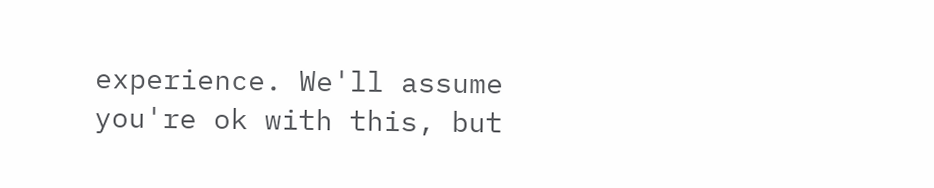experience. We'll assume you're ok with this, but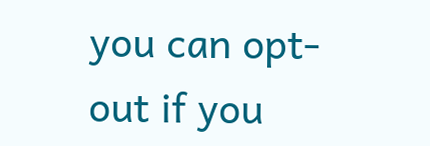you can opt-out if you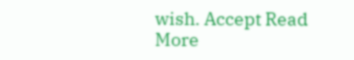wish. Accept Read More